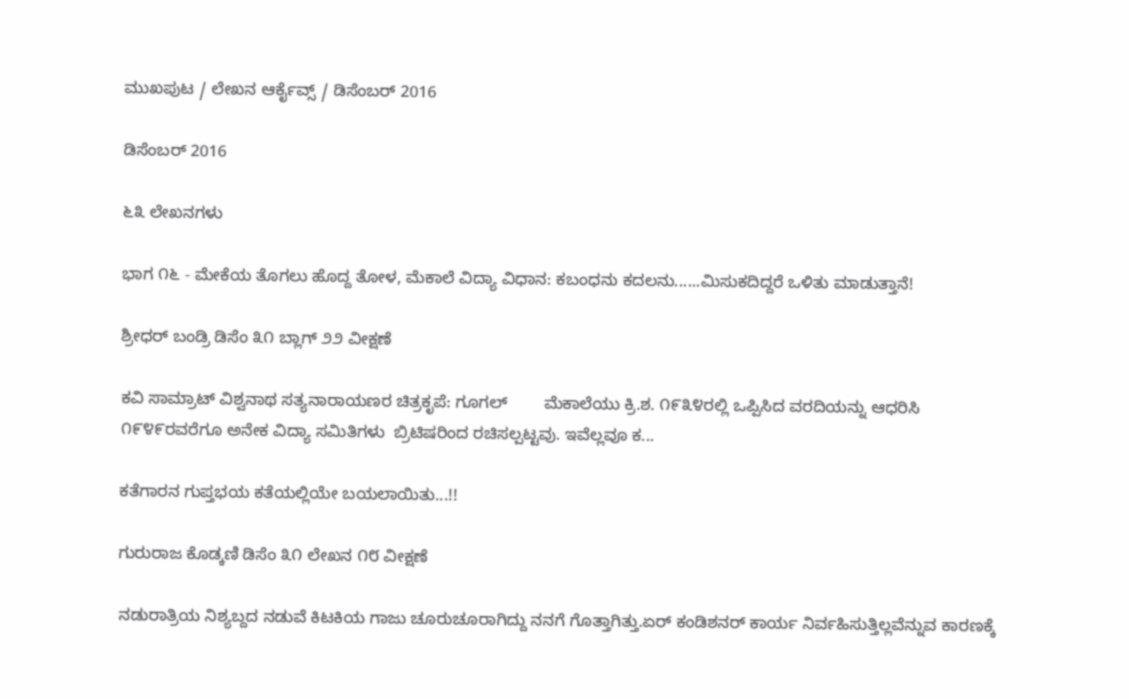ಮುಖಪುಟ / ಲೇಖನ ಆರ್ಕೈವ್ಸ್ / ಡಿಸೆಂಬರ್ 2016

ಡಿಸೆಂಬರ್ 2016

೬೩ ಲೇಖನಗಳು

ಭಾಗ ೧೬ - ಮೇಕೆಯ ತೊಗಲು ಹೊದ್ದ ತೋಳ, ಮೆಕಾಲೆ ವಿದ್ಯಾ ವಿಧಾನ: ಕಬಂಧನು ಕದಲನು......ಮಿಸುಕದಿದ್ದರೆ ಒಳಿತು ಮಾಡುತ್ತಾನೆ!

ಶ್ರೀಧರ್ ಬಂಡ್ರಿ ಡಿಸೆಂ ೩೧ ಬ್ಲಾಗ್ ೨೨ ವೀಕ್ಷಣೆ

ಕವಿ ಸಾಮ್ರಾಟ್ ವಿಶ್ವನಾಥ ಸತ್ಯನಾರಾಯಣರ ಚಿತ್ರಕೃಪೆ: ಗೂಗಲ್        ಮೆಕಾಲೆಯು ಕ್ರಿ.ಶ. ೧೯೩೪ರಲ್ಲಿ ಒಪ್ಪಿಸಿದ ವರದಿಯನ್ನು ಆಧರಿಸಿ ೧೯೪೯ರವರೆಗೂ ಅನೇಕ ವಿದ್ಯಾ ಸಮಿತಿಗಳು  ಬ್ರಿಟಿಷರಿಂದ ರಚಿಸಲ್ಪಟ್ಟವು. ಇವೆಲ್ಲವೂ ಕ...

ಕತೆಗಾರನ ಗುಪ್ತಭಯ ಕತೆಯಲ್ಲಿಯೇ ಬಯಲಾಯಿತು...!!

ಗುರುರಾಜ ಕೊಡ್ಕಣಿ ಡಿಸೆಂ ೩೧ ಲೇಖನ ೧೮ ವೀಕ್ಷಣೆ

ನಡುರಾತ್ರಿಯ ನಿಶ್ಯಬ್ದದ ನಡುವೆ ಕಿಟಕಿಯ ಗಾಜು ಚೂರುಚೂರಾಗಿದ್ದು ನನಗೆ ಗೊತ್ತಾಗಿತ್ತು.ಏರ್ ಕಂಡಿಶನರ್ ಕಾರ್ಯ ನಿರ್ವಹಿಸುತ್ತಿಲ್ಲವೆನ್ನುವ ಕಾರಣಕ್ಕೆ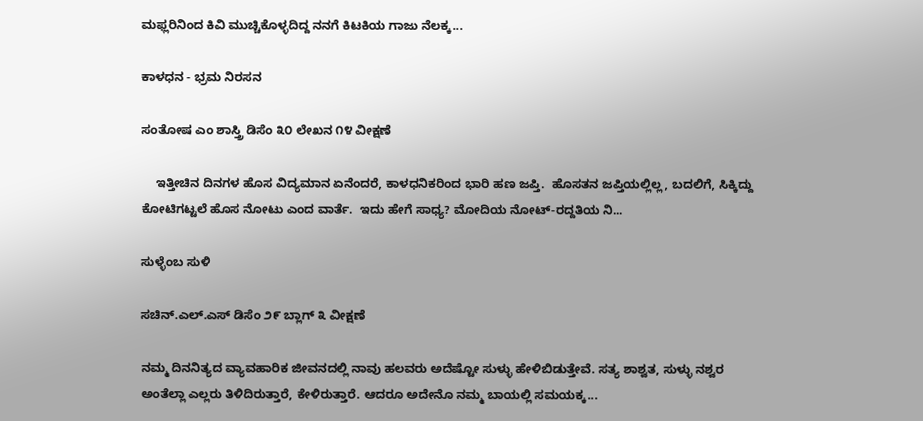ಮಫ್ಲರಿನಿಂದ ಕಿವಿ ಮುಚ್ಚಿಕೊಳ್ಳದಿದ್ದ ನನಗೆ ಕಿಟಕಿಯ ಗಾಜು ನೆಲಕ್ಕ...

ಕಾಳಧನ - ಭ್ರಮ ನಿರಸನ

ಸಂತೋಷ‌ ಎಂ ಶಾಸ್ತ್ರಿ ಡಿಸೆಂ ೩೦ ಲೇಖನ ೧೪ ವೀಕ್ಷಣೆ

    ಇತ್ತೀಚಿನ ದಿನಗಳ ಹೊಸ ವಿದ್ಯಮಾನ ಏನೆಂದರೆ, ಕಾಳಧನಿಕರಿಂದ ಭಾರಿ ಹಣ ಜಪ್ತಿ.  ಹೊಸತನ ಜಪ್ತಿಯಲ್ಲಿಲ್ಲ, ಬದಲಿಗೆ, ಸಿಕ್ಕಿದ್ದು ಕೋಟಿಗಟ್ಟಲೆ ಹೊಸ ನೋಟು ಎಂದ ವಾರ್ತೆ.  ಇದು ಹೇಗೆ ಸಾಧ್ಯ? ಮೋದಿಯ‌ ನೋಟ್-ರದ್ದತಿಯ ನಿ...

ಸುಳ್ಳೆಂಬ ಸುಳಿ

ಸಚಿನ್.ಎಲ್.ಎಸ್ ಡಿಸೆಂ ೨೯ ಬ್ಲಾಗ್ ೩ ವೀಕ್ಷಣೆ

ನಮ್ಮ ದಿನನಿತ್ಯದ ವ್ಯಾವಹಾರಿಕ ಜೀವನದಲ್ಲಿ ನಾವು ಹಲವರು ಅದೆಷ್ಟೋ ಸುಳ್ಳು ಹೇಳಿಬಿಡುತ್ತೇವೆ. ಸತ್ಯ ಶಾಶ್ವತ, ಸುಳ್ಳು ನಶ್ವರ ಅಂತೆಲ್ಲಾ ಎಲ್ಲರು ತಿಳಿದಿರುತ್ತಾರೆ, ಕೇಳಿರುತ್ತಾರೆ. ಆದರೂ ಅದೇನೊ ನಮ್ಮ ಬಾಯಲ್ಲಿ ಸಮಯಕ್ಕ...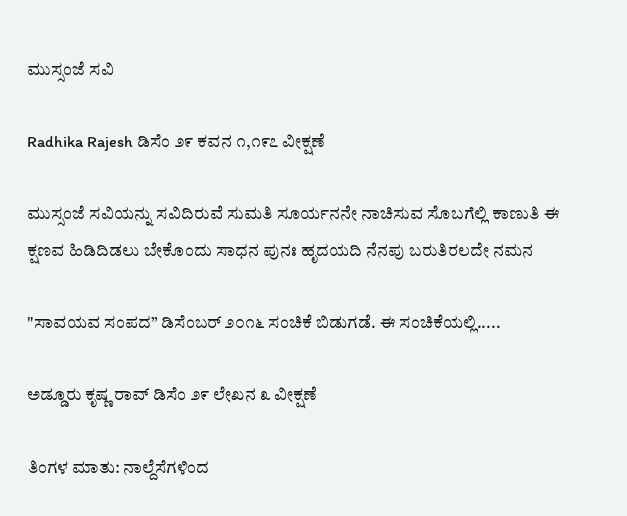ಮುಸ್ಸಂಜೆ ಸವಿ

Radhika Rajesh ಡಿಸೆಂ ೨೯ ಕವನ ೧,೧೯೭ ವೀಕ್ಷಣೆ

ಮುಸ್ಸಂಜೆ ಸವಿಯನ್ನು ಸವಿದಿರುವೆ ಸುಮತಿ ಸೂರ್ಯನನೇ ನಾಚಿಸುವ ಸೊಬಗೆಲ್ಲಿ ಕಾಣುತಿ ಈ ಕ್ಷಣವ ಹಿಡಿದಿಡಲು ಬೇಕೊಂದು ಸಾಧನ ಪುನಃ ಹೃದಯದಿ ನೆನಪು ಬರುತಿರಲದೇ ನಮನ

"ಸಾವಯವ ಸಂಪದ” ಡಿಸೆಂಬರ್‌ ೨೦೧೬ ಸಂಚಿಕೆ ಬಿಡುಗಡೆ. ಈ ಸಂಚಿಕೆಯಲ್ಲಿ.....

ಅಡ್ಡೂರು ಕೃಷ್ಣ ರಾವ್ ಡಿಸೆಂ ೨೯ ಲೇಖನ ೩ ವೀಕ್ಷಣೆ

ತಿಂಗಳ ಮಾತು: ನಾಲ್ದೆಸೆಗಳಿಂದ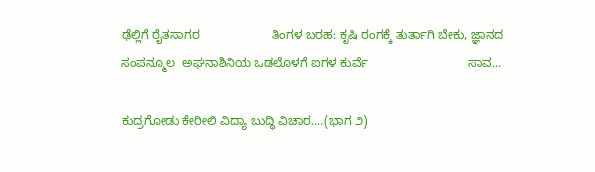ಢೆಲ್ಲಿಗೆ ರೈತಸಾಗರ                     ತಿಂಗಳ ಬರಹ: ಕೃಷಿ ರಂಗಕ್ಕೆ ತುರ್ತಾಗಿ ಬೇಕು, ಜ್ಞಾನದ ಸಂಪನ್ಮೂಲ  ಅಘನಾಶಿನಿಯ ಒಡಲೊಳಗೆ ಐಗಳ ಕುರ್ವೆ                             ಸಾವ...

ಕುದ್ರಗೋಡು ಕೇರೀಲಿ ವಿದ್ಯಾ ಬುದ್ಧಿ ವಿಚಾರ....(ಭಾಗ ೨)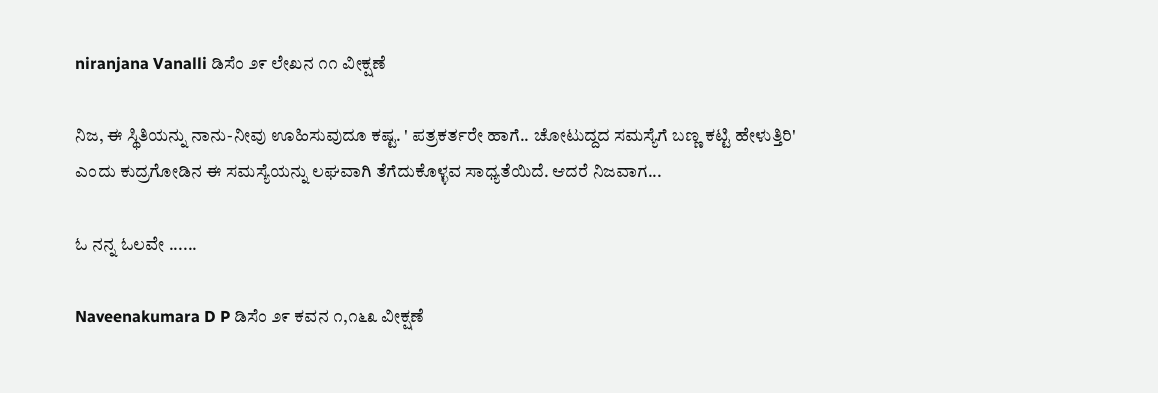niranjana Vanalli ಡಿಸೆಂ ೨೯ ಲೇಖನ ೧೧ ವೀಕ್ಷಣೆ

ನಿಜ, ಈ ಸ್ಥಿತಿಯನ್ನು ನಾನು-ನೀವು ಊಹಿಸುವುದೂ ಕಷ್ಟ. ' ಪತ್ರಕರ್ತರೇ ಹಾಗೆ.. ಚೋಟುದ್ದದ ಸಮಸ್ಯೆಗೆ ಬಣ್ಣ ಕಟ್ಟಿ ಹೇಳುತ್ತಿರಿ' ಎಂದು ಕುದ್ರಗೋಡಿನ ಈ ಸಮಸ್ಯೆಯನ್ನು ಲಘವಾಗಿ ತೆಗೆದುಕೊಳ್ಳವ ಸಾಧ್ಯತೆಯಿದೆ. ಆದರೆ ನಿಜವಾಗ...

ಓ ನನ್ನ‌ ಓಲವೇ ......

Naveenakumara D P ಡಿಸೆಂ ೨೯ ಕವನ ೧,೧೬೩ ವೀಕ್ಷಣೆ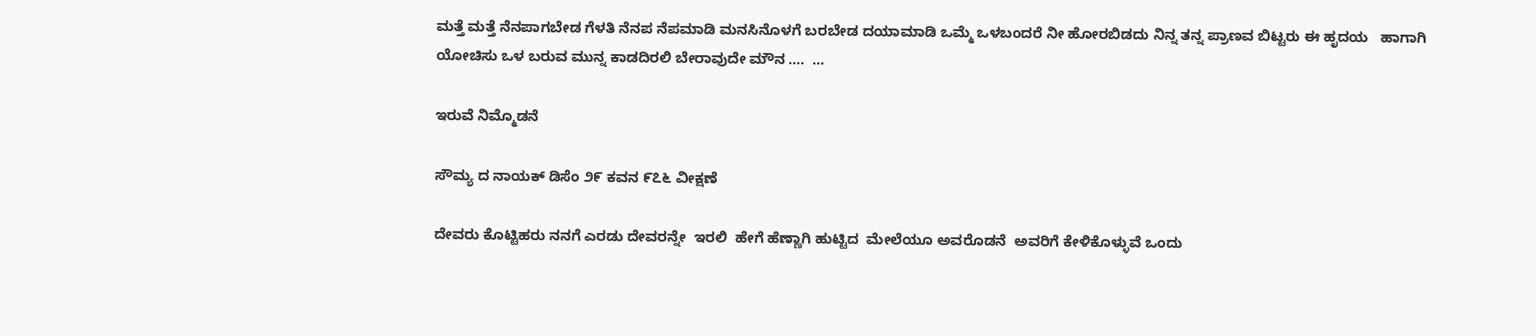ಮತ್ತೆ ಮತ್ತೆ ನೆನಪಾಗಬೇಡ ಗೆಳತಿ ನೆನಪ ನೆಪಮಾಡಿ ಮನಸಿನೊಳಗೆ ಬರಬೇಡ ದಯಾಮಾಡಿ ಒಮ್ಮೆ ಒಳಬಂದರೆ ನೀ ಹೋರಬಿಡದು ನಿನ್ನ ತನ್ನ ಪ್ರಾಣವ ಬಿಟ್ಟರು ಈ ಹೃದಯ   ಹಾಗಾಗಿ ಯೋಚಿಸು ಒಳ ಬರುವ ಮುನ್ನ ಕಾಡದಿರಲಿ ಬೇರಾವುದೇ ಮೌನ ….  ...

ಇರುವೆ ನಿಮ್ಮೊಡನೆ

ಸೌಮ್ಯ ದ ನಾಯಕ್ ಡಿಸೆಂ ೨೯ ಕವನ ೯೭೬ ವೀಕ್ಷಣೆ

ದೇವರು ಕೊಟ್ಟಿಹರು ನನಗೆ ಎರಡು ದೇವರನ್ನೇ  ಇರಲಿ  ಹೇಗೆ ಹೆಣ್ಣಾಗಿ ಹುಟ್ಟಿದ  ಮೇಲೆಯೂ ಅವರೊಡನೆ  ಅವರಿಗೆ ಕೇಳಿಕೊಳ್ಳುವೆ ಒಂದು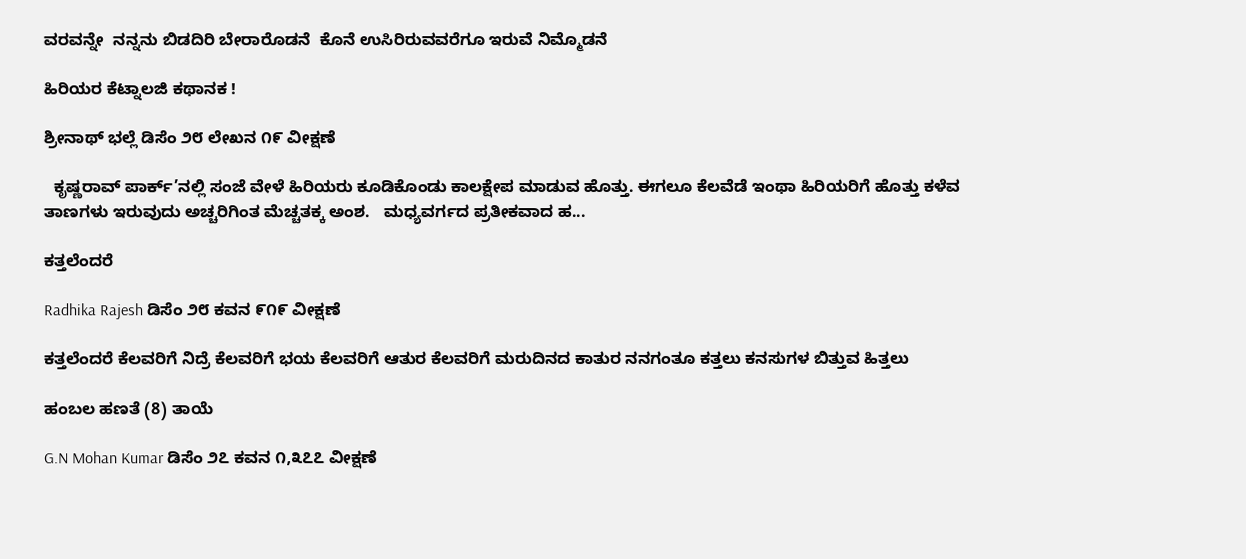ವರವನ್ನೇ  ನನ್ನನು ಬಿಡದಿರಿ ಬೇರಾರೊಡನೆ  ಕೊನೆ ಉಸಿರಿರುವವರೆಗೂ ಇರುವೆ ನಿಮ್ಮೊಡನೆ

ಹಿರಿಯರ ಕೆಟ್ನಾಲಜಿ ಕಥಾನಕ !

ಶ್ರೀನಾಥ್ ಭಲ್ಲೆ ಡಿಸೆಂ ೨೮ ಲೇಖನ ೧೯ ವೀಕ್ಷಣೆ

  ಕೃಷ್ಣರಾವ್ ಪಾರ್ಕ್’ನಲ್ಲಿ ಸಂಜೆ ವೇಳೆ ಹಿರಿಯರು ಕೂಡಿಕೊಂಡು ಕಾಲಕ್ಷೇಪ ಮಾಡುವ ಹೊತ್ತು. ಈಗಲೂ ಕೆಲವೆಡೆ ಇಂಥಾ ಹಿರಿಯರಿಗೆ ಹೊತ್ತು ಕಳೆವ ತಾಣಗಳು ಇರುವುದು ಅಚ್ಚರಿಗಿಂತ ಮೆಚ್ಚತಕ್ಕ ಅಂಶ.   ಮಧ್ಯವರ್ಗದ ಪ್ರತೀಕವಾದ ಹ...

ಕತ್ತಲೆಂದರೆ

Radhika Rajesh ಡಿಸೆಂ ೨೮ ಕವನ ೯೧೯ ವೀಕ್ಷಣೆ

ಕತ್ತಲೆಂದರೆ ಕೆಲವರಿಗೆ ನಿದ್ರೆ ಕೆಲವರಿಗೆ ಭಯ ಕೆಲವರಿಗೆ ಆತುರ ಕೆಲವರಿಗೆ ಮರುದಿನದ ಕಾತುರ ನನಗಂತೂ ಕತ್ತಲು ಕನಸುಗಳ ಬಿತ್ತುವ ಹಿತ್ತಲು

ಹಂಬಲ ಹಣತೆ (8) ತಾಯೆ

G.N Mohan Kumar ಡಿಸೆಂ ೨೭ ಕವನ ೧,೩೭೭ ವೀಕ್ಷಣೆ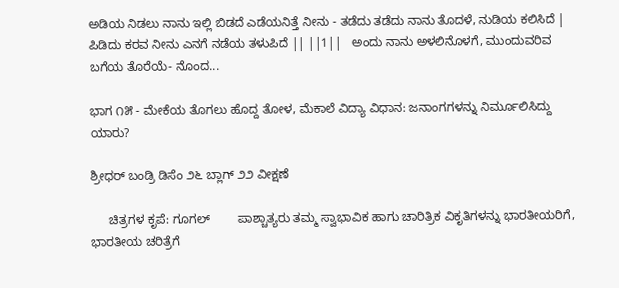ಅಡಿಯ ನಿಡಲು ನಾನು ಇಲ್ಲಿ ಬಿಡದೆ ಎಡೆಯನಿತ್ತೆ ನೀನು - ತಡೆದು ತಡೆದು ನಾನು ತೊದಳೆ, ನುಡಿಯ ಕಲಿಸಿದೆ | ಪಿಡಿದು ಕರವ ನೀನು ಎನಗೆ ನಡೆಯ ತಳುಪಿದೆ || ||1||   ಅಂದು ನಾನು ಅಳಲಿನೊಳಗೆ, ಮುಂದುವರಿವ ಬಗೆಯ ತೊರೆಯೆ- ನೊಂದ...

ಭಾಗ ೧೫ - ಮೇಕೆಯ ತೊಗಲು ಹೊದ್ದ ತೋಳ, ಮೆಕಾಲೆ ವಿದ್ಯಾ ವಿಧಾನ: ಜನಾಂಗಗಳನ್ನು ನಿರ್ಮೂಲಿಸಿದ್ದು ಯಾರು?

ಶ್ರೀಧರ್ ಬಂಡ್ರಿ ಡಿಸೆಂ ೨೬ ಬ್ಲಾಗ್ ೨೨ ವೀಕ್ಷಣೆ

     ಚಿತ್ರಗಳ ಕೃಪೆ: ಗೂಗಲ್        ಪಾಶ್ಚಾತ್ಯರು ತಮ್ಮ ಸ್ವಾಭಾವಿಕ ಹಾಗು ಚಾರಿತ್ರಿಕ ವಿಕೃತಿಗಳನ್ನು ಭಾರತೀಯರಿಗೆ, ಭಾರತೀಯ ಚರಿತ್ರೆಗೆ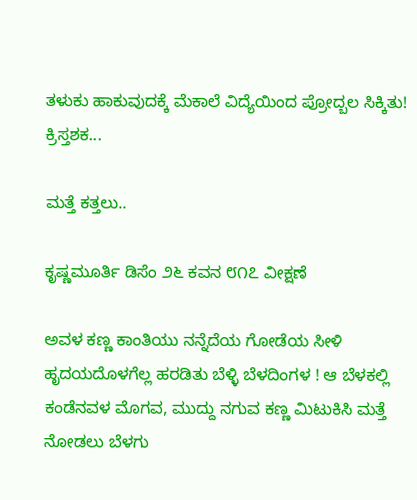ತಳುಕು ಹಾಕುವುದಕ್ಕೆ ಮೆಕಾಲೆ ವಿದ್ಯೆಯಿಂದ ಪ್ರೋದ್ಬಲ ಸಿಕ್ಕಿತು! ಕ್ರಿಸ್ತಶಕ...

ಮತ್ತೆ ಕತ್ತಲು..

ಕೃಷ್ಣಮೂರ್ತಿ ಡಿಸೆಂ ೨೬ ಕವನ ೮೧೭ ವೀಕ್ಷಣೆ

ಅವಳ ಕಣ್ಣ ಕಾಂತಿಯು ನನ್ನೆದೆಯ ಗೋಡೆಯ ಸೀಳಿ ಹೃದಯದೊಳಗೆಲ್ಲ ಹರಡಿತು ಬೆಳ್ಳಿ ಬೆಳದಿಂಗಳ ! ಆ ಬೆಳಕಲ್ಲಿ ಕಂಡೆನವಳ ಮೊಗವ, ಮುದ್ದು ನಗುವ ಕಣ್ಣ ಮಿಟುಕಿಸಿ ಮತ್ತೆ ನೋಡಲು ಬೆಳಗು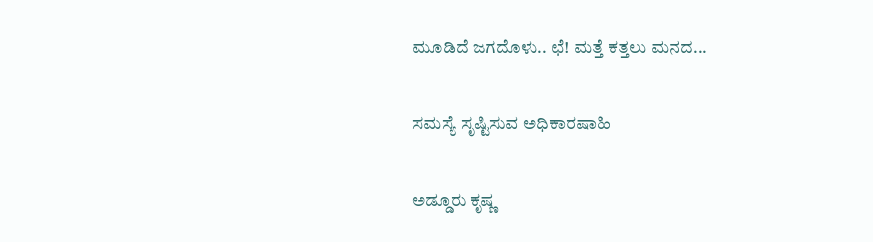ಮೂಡಿದೆ ಜಗದೊಳು.. ಛೆ! ಮತ್ತೆ ಕತ್ತಲು ಮನದ...

ಸಮಸ್ಯೆ ಸೃಷ್ಟಿಸುವ ಅಧಿಕಾರಷಾಹಿ

ಅಡ್ಡೂರು ಕೃಷ್ಣ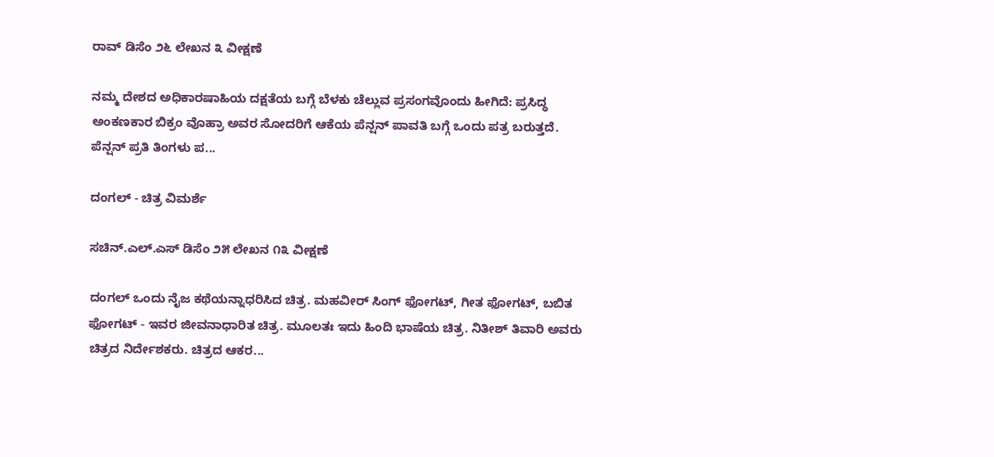ರಾವ್ ಡಿಸೆಂ ೨೬ ಲೇಖನ ೩ ವೀಕ್ಷಣೆ

ನಮ್ಮ ದೇಶದ ಅಧಿಕಾರಷಾಹಿಯ ದಕ್ಷತೆಯ ಬಗ್ಗೆ ಬೆಳಕು ಚೆಲ್ಲುವ ಪ್ರಸಂಗವೊಂದು ಹೀಗಿದೆ: ಪ್ರಸಿದ್ಧ ಅಂಕಣಕಾರ ಬಿಕ್ರಂ ವೊಹ್ರಾ ಅವರ ಸೋದರಿಗೆ ಆಕೆಯ ಪೆನ್ಷನ್ ಪಾವತಿ ಬಗ್ಗೆ ಒಂದು ಪತ್ರ ಬರುತ್ತದೆ. ಪೆನ್ಷನ್ ಪ್ರತಿ ತಿಂಗಳು ಪ...

ದಂಗಲ್ - ಚಿತ್ರ ವಿಮರ್ಶೆ

ಸಚಿನ್.ಎಲ್.ಎಸ್ ಡಿಸೆಂ ೨೫ ಲೇಖನ ೧೩ ವೀಕ್ಷಣೆ

ದಂಗಲ್ ಒಂದು ನೈಜ ಕಥೆಯನ್ನಾಧರಿಸಿದ ಚಿತ್ರ. ಮಹವೀರ್ ಸಿಂಗ್ ಫೋಗಟ್, ಗೀತ ಫೋಗಟ್, ಬಬಿತ ಫೋಗಟ್ - ಇವರ ಜೀವನಾಧಾರಿತ ಚಿತ್ರ. ಮೂಲತಃ ಇದು ಹಿಂದಿ ಭಾಷೆಯ ಚಿತ್ರ. ನಿತೀಶ್ ತಿವಾರಿ ಅವರು ಚಿತ್ರದ ನಿರ್ದೇಶಕರು. ಚಿತ್ರದ ಆಕರ...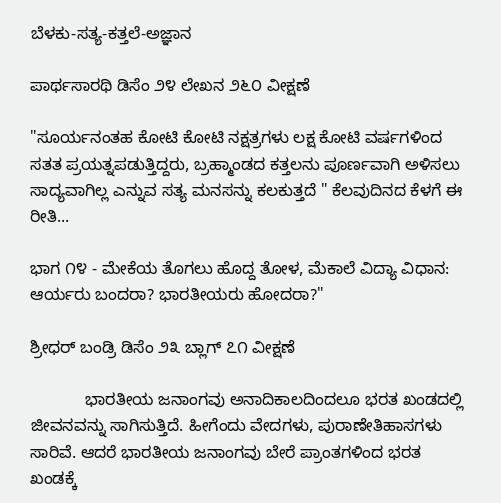ಬೆಳಕು-ಸತ್ಯ-ಕತ್ತಲೆ-ಅಜ್ಞಾನ

ಪಾರ್ಥಸಾರಥಿ ಡಿಸೆಂ ೨೪ ಲೇಖನ ೨೬೦ ವೀಕ್ಷಣೆ

"ಸೂರ್ಯನಂತಹ ಕೋಟಿ ಕೋಟಿ ನಕ್ಷತ್ರಗಳು ಲಕ್ಷ ಕೋಟಿ ವರ್ಷಗಳಿಂದ ಸತತ ಪ್ರಯತ್ನಪಡುತ್ತಿದ್ದರು, ಬ್ರಹ್ಮಾಂಡದ ಕತ್ತಲನು ಪೂರ್ಣವಾಗಿ ಅಳಿಸಲು ಸಾದ್ಯವಾಗಿಲ್ಲ ಎನ್ನುವ ಸತ್ಯ ಮನಸನ್ನು ಕಲಕುತ್ತದೆ " ಕೆಲವುದಿನದ ಕೆಳಗೆ ಈ ರೀತಿ...

ಭಾಗ ೧೪ - ಮೇಕೆಯ ತೊಗಲು ಹೊದ್ದ ತೋಳ, ಮೆಕಾಲೆ ವಿದ್ಯಾ ವಿಧಾನ: ಆರ್ಯರು ಬಂದರಾ? ಭಾರತೀಯರು ಹೋದರಾ?"

ಶ್ರೀಧರ್ ಬಂಡ್ರಿ ಡಿಸೆಂ ೨೩ ಬ್ಲಾಗ್ ೭೧ ವೀಕ್ಷಣೆ

            ಭಾರತೀಯ ಜನಾಂಗವು ಅನಾದಿಕಾಲದಿಂದಲೂ ಭರತ ಖಂಡದಲ್ಲಿ ಜೀವನವನ್ನು ಸಾಗಿಸುತ್ತಿದೆ. ಹೀಗೆಂದು ವೇದಗಳು, ಪುರಾಣೇತಿಹಾಸಗಳು ಸಾರಿವೆ. ಆದರೆ ಭಾರತೀಯ ಜನಾಂಗವು ಬೇರೆ ಪ್ರಾಂತಗಳಿಂದ ಭರತ ಖಂಡಕ್ಕೆ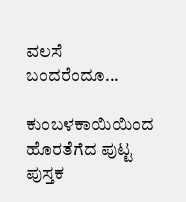ವಲಸೆ ಬಂದರೆಂದೂ...

ಕುಂಬಳಕಾಯಿಯಿಂದ ಹೊರತೆಗೆದ ಪುಟ್ಟ ಪುಸ್ತಕ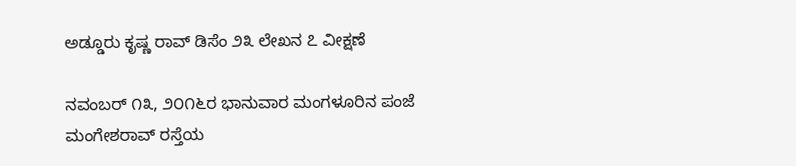ಅಡ್ಡೂರು ಕೃಷ್ಣ ರಾವ್ ಡಿಸೆಂ ೨೩ ಲೇಖನ ೭ ವೀಕ್ಷಣೆ

ನವಂಬರ್ ೧೩, ೨೦೧೬ರ ಭಾನುವಾರ ಮಂಗಳೂರಿನ ಪಂಜೆ ಮಂಗೇಶರಾವ್ ರಸ್ತೆಯ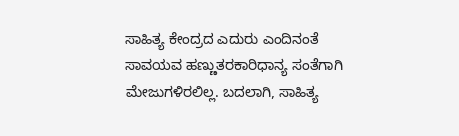ಸಾಹಿತ್ಯ ಕೇಂದ್ರದ ಎದುರು ಎಂದಿನಂತೆ ಸಾವಯವ ಹಣ್ಣುತರಕಾರಿಧಾನ್ಯ ಸಂತೆಗಾಗಿ ಮೇಜುಗಳಿರಲಿಲ್ಲ. ಬದಲಾಗಿ, ಸಾಹಿತ್ಯ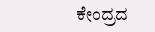ಕೇಂದ್ರದ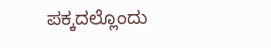ಪಕ್ಕದಲ್ಲೊಂದು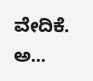ವೇದಿಕೆ. ಅ...